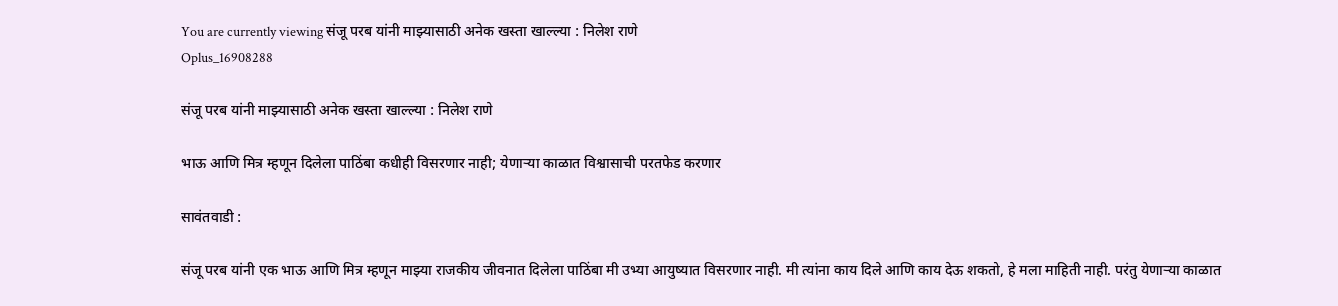You are currently viewing संजू परब यांनी माझ्यासाठी अनेक खस्ता खाल्ल्या : निलेश राणे
Oplus_16908288

संजू परब यांनी माझ्यासाठी अनेक खस्ता खाल्ल्या : निलेश राणे

भाऊ आणि मित्र म्हणून दिलेला पाठिंबा कधीही विसरणार नाही; येणाऱ्या काळात विश्वासाची परतफेड करणार

सावंतवाडी :

संजू परब यांनी एक भाऊ आणि मित्र म्हणून माझ्या राजकीय जीवनात दिलेला पाठिंबा मी उभ्या आयुष्यात विसरणार नाही. मी त्यांना काय दिले आणि काय देऊ शकतो, हे मला माहिती नाही. परंतु येणाऱ्या काळात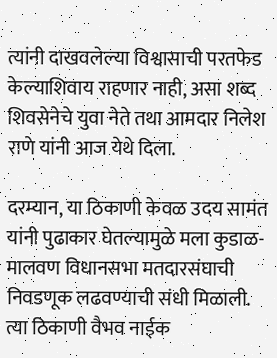त्यांनी दाखवलेल्या विश्वासाची परतफेड केल्याशिवाय राहणार नाही, असा शब्द शिवसेनेचे युवा नेते तथा आमदार निलेश राणे यांनी आज येथे दिला.

दरम्यान, या ठिकाणी केवळ उदय सामंत यांनी पुढाकार घेतल्यामुळे मला कुडाळ-मालवण विधानसभा मतदारसंघाची निवडणूक लढवण्याची संधी मिळाली. त्या ठिकाणी वैभव नाईक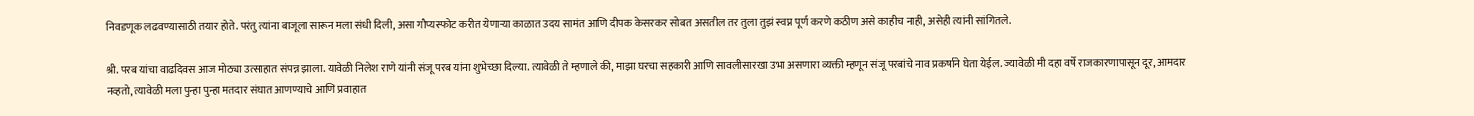निवडणूक लढवण्यासाठी तयार होते. परंतु त्यांना बाजूला सारून मला संधी दिली, असा गौप्यस्फोट करीत येणाऱ्या काळात उदय सामंत आणि दीपक केसरकर सोबत असतील तर तुला तुझं स्वप्न पूर्ण करणे कठीण असे काहीच नाही, असेही त्यांनी सांगितले.

श्री. परब यांचा वाढदिवस आज मोठ्या उत्साहात संपन्न झाला. यावेळी निलेश राणे यांनी संजू परब यांना शुभेच्छा दिल्या. त्यावेळी ते म्हणाले की, माझा घरचा सहकारी आणि सावलीसारखा उभा असणारा व्यक्ती म्हणून संजू परबांचे नाव प्रकर्षाने घेता येईल. ज्यावेळी मी दहा वर्षे राजकारणापासून दूर, आमदार नव्हतो, त्यावेळी मला पुन्हा पुन्हा मतदार संघात आणण्याचे आणि प्रवाहात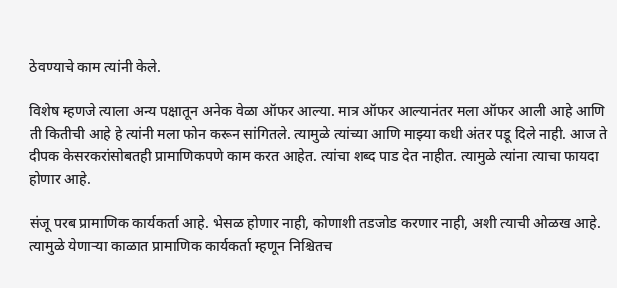ठेवण्याचे काम त्यांनी केले.

विशेष म्हणजे त्याला अन्य पक्षातून अनेक वेळा ऑफर आल्या. मात्र ऑफर आल्यानंतर मला ऑफर आली आहे आणि ती कितीची आहे हे त्यांनी मला फोन करून सांगितले. त्यामुळे त्यांच्या आणि माझ्या कधी अंतर पडू दिले नाही. आज ते दीपक केसरकरांसोबतही प्रामाणिकपणे काम करत आहेत. त्यांचा शब्द पाड देत नाहीत. त्यामुळे त्यांना त्याचा फायदा होणार आहे.

संजू परब प्रामाणिक कार्यकर्ता आहे. भेसळ होणार नाही, कोणाशी तडजोड करणार नाही, अशी त्याची ओळख आहे. त्यामुळे येणाऱ्या काळात प्रामाणिक कार्यकर्ता म्हणून निश्चितच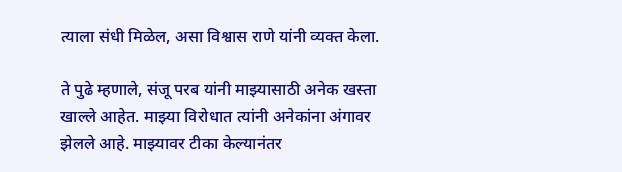त्याला संधी मिळेल, असा विश्वास राणे यांनी व्यक्त केला.

ते पुढे म्हणाले, संजू परब यांनी माझ्यासाठी अनेक खस्ता खाल्ले आहेत. माझ्या विरोधात त्यांनी अनेकांना अंगावर झेलले आहे. माझ्यावर टीका केल्यानंतर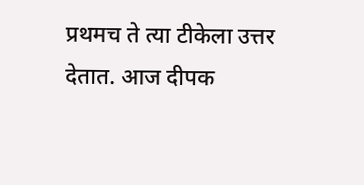प्रथमच ते त्या टीकेला उत्तर देतात. आज दीपक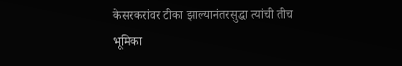केसरकरांवर टीका झाल्यानंतरसुद्धा त्यांची तीच भूमिका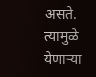असते. त्यामुळे येणाऱ्या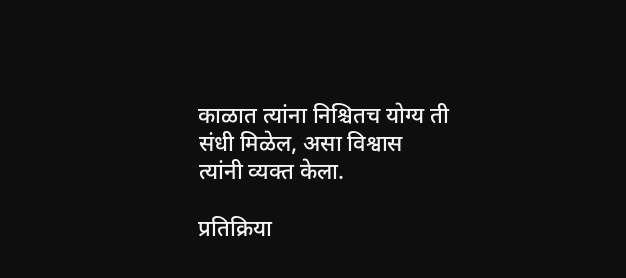काळात त्यांना निश्चितच योग्य ती संधी मिळेल, असा विश्वास त्यांनी व्यक्त केला.

प्रतिक्रिया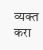व्यक्त करा